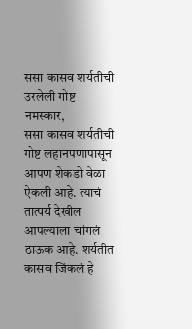ससा कासव शर्यतीची उरलेली गोष्ट
नमस्कार,
ससा कासव शर्यतीची गोष्ट लहानपणापासून आपण शेकडो वेळा ऐकली आहे. त्याचं तात्पर्य देखील आपल्याला चांगलं ठाऊक आहे. शर्यतीत कासव जिंकलं हे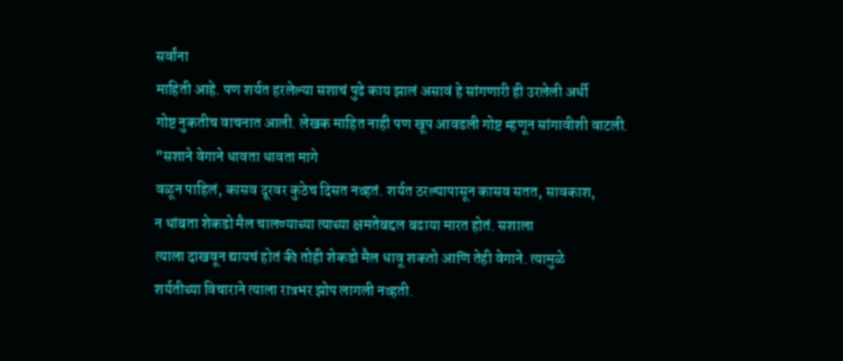सर्वांना
माहिती आहे. पण शर्यत हरलेल्या सशाचं पुढे काय झालं असावं हे सांगणारी ही उरलेली अर्धी
गोष्ट नुकतीच वाचनात आली. लेखक माहित नाही पण खूप आवडली गोष्ट म्हणून सांगावीशी वाटली.
"सशाने वेगाने धावता धावता मागे
वळून पाहिलं, कासव दूरवर कुठेच दिसत नव्हतं. शर्यत ठरल्यापासून कासव सतत, सावकाश,
न थांबता शेकडो मैल चालण्याच्या त्याच्या क्षमतेबद्दल बढाया मारत होतं. सशाला
त्याला दाखवून द्यायचं होतं की तोही शेकडो मैल धावू शकतो आणि तेही वेगाने. त्यामुळे
शर्यतीच्या विचाराने त्याला रात्रभर झोप लागली नव्हती.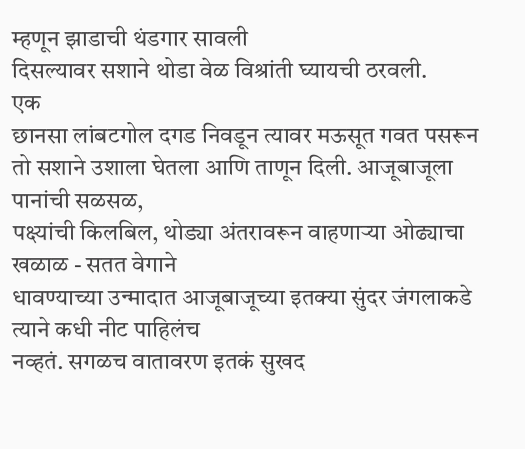म्हणून झाडाची थंडगार सावली
दिसल्यावर सशाने थोडा वेळ विश्रांती घ्यायची ठरवली.
एक
छानसा लांबटगोल दगड निवडून त्यावर मऊसूत गवत पसरून तो सशाने उशाला घेतला आणि ताणून दिली. आजूबाजूला पानांची सळसळ,
पक्ष्यांची किलबिल, थोड्या अंतरावरून वाहणाऱ्या ओढ्याचा खळाळ - सतत वेगाने
धावण्याच्या उन्मादात आजूबाजूच्या इतक्या सुंदर जंगलाकडे त्याने कधी नीट पाहिलंच
नव्हतं. सगळच वातावरण इतकं सुखद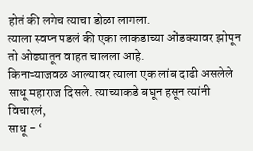होतं की लगेच त्याचा डोळा लागला.
त्याला स्वप्न पडलं की एका लाकडाच्या ओंडक्यावर झोपून तो ओढ्यातून वाहत चालला आहे.
किनाऱ्याजवळ आल्यावर त्याला एक लांब दाढी असलेले साधू महाराज दिसले. त्याच्याकडे बघून हसून त्यांनी विचारलं,
साधू - ‘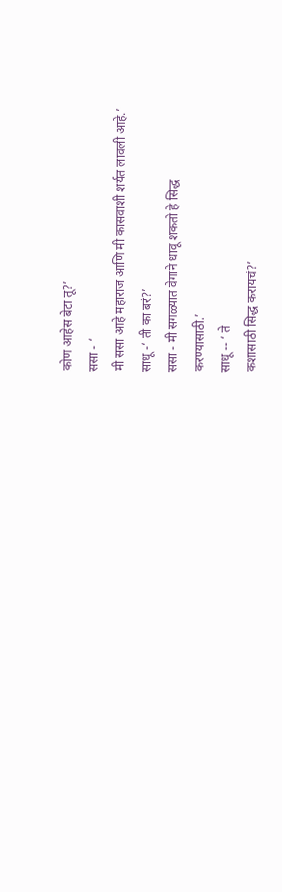कोण आहेस बेटा तू?’
ससा - ‘
मी ससा आहे महाराज आणि मी कासवाशी शर्यत लावली आहे.’
साधू -‘ ती का बरं?’
ससा - मी सगळ्यात वेगाने धावू शकतो हे सिद्ध
करण्यासाठी.’
साधू -- ‘ ते
कशासाठी सिद्ध करायचं?’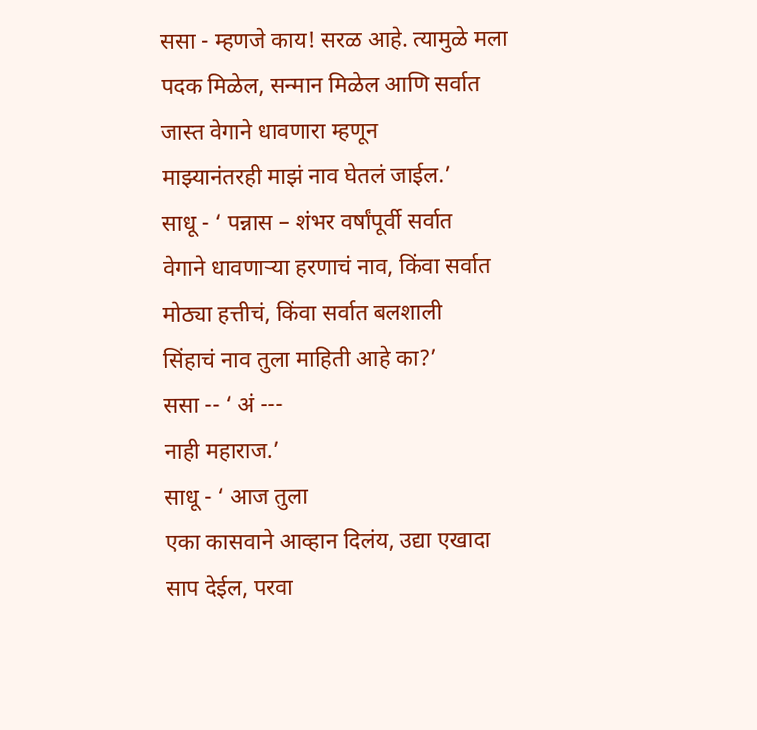ससा - म्हणजे काय! सरळ आहे. त्यामुळे मला पदक मिळेल, सन्मान मिळेल आणि सर्वात जास्त वेगाने धावणारा म्हणून
माझ्यानंतरही माझं नाव घेतलं जाईल.’
साधू - ‘ पन्नास – शंभर वर्षांपूर्वी सर्वात
वेगाने धावणाऱ्या हरणाचं नाव, किंवा सर्वात मोठ्या हत्तीचं, किंवा सर्वात बलशाली
सिंहाचं नाव तुला माहिती आहे का?’
ससा -- ‘ अं ---
नाही महाराज.’
साधू - ‘ आज तुला
एका कासवाने आव्हान दिलंय, उद्या एखादा साप देईल, परवा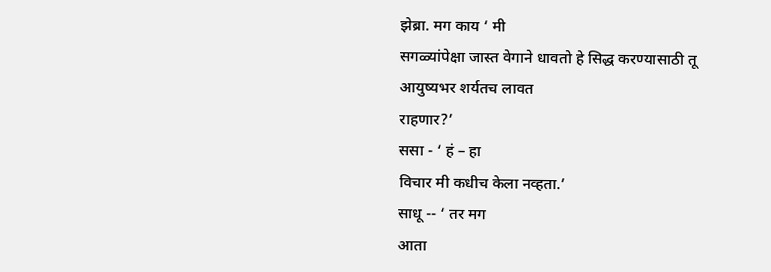झेब्रा. मग काय ‘ मी
सगळ्यांपेक्षा जास्त वेगाने धावतो हे सिद्ध करण्यासाठी तू आयुष्यभर शर्यतच लावत
राहणार?’
ससा - ‘ हं – हा
विचार मी कधीच केला नव्हता.’
साधू -- ‘ तर मग
आता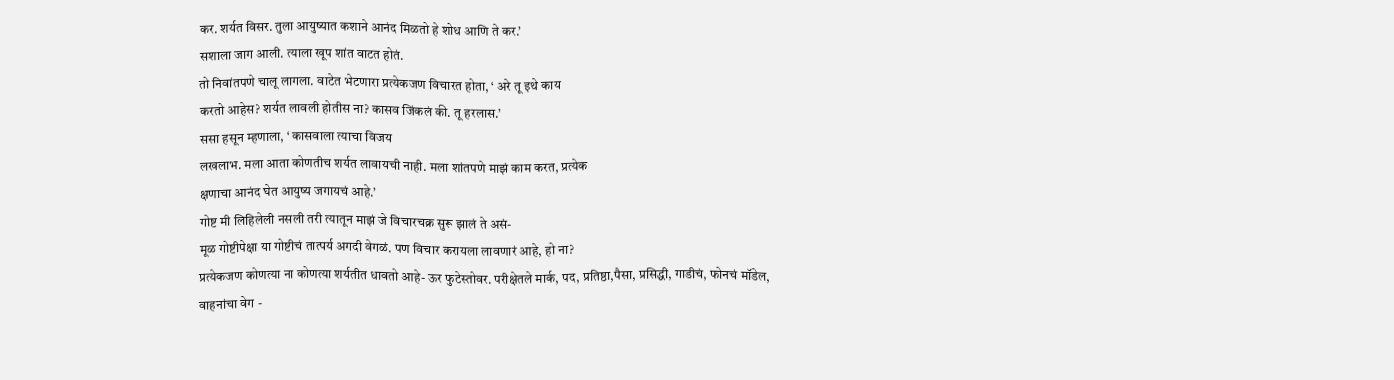कर. शर्यत विसर. तुला आयुष्यात कशाने आनंद मिळतो हे शोध आणि ते कर.’
सशाला जाग आली. त्याला खूप शांत वाटत होतं.
तो निवांतपणे चालू लागला. वाटेत भेटणारा प्रत्येकजण विचारत होता, ‘ अरे तू इथे काय
करतो आहेस? शर्यत लावली होतीस ना? कासव जिंकलं की. तू हरलास.’
ससा हसून म्हणाला, ‘ कासवाला त्याचा विजय
लखलाभ. मला आता कोणतीच शर्यत लावायची नाही. मला शांतपणे माझं काम करत, प्रत्येक
क्षणाचा आनंद घेत आयुष्य जगायचं आहे.’
गोष्ट मी लिहिलेली नसली तरी त्यातून माझं जे विचारचक्र सुरू झालं ते असं-
मूळ गोष्टीपेक्षा या गोष्टीचं तात्पर्य अगदी वेगळं. पण विचार करायला लावणारं आहे, हो ना?
प्रत्येकजण कोणत्या ना कोणत्या शर्यतीत धावतो आहे- ऊर फुटेस्तोवर. परीक्षेतले मार्क, पद, प्रतिष्ठा,पैसा, प्रसिद्धी, गाडीचं, फोनचं मॉडेल, वाहनांचा वेग -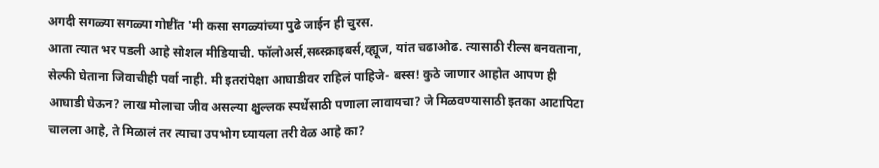अगदी सगळ्या सगळ्या गोष्टींत 'मी कसा सगळ्यांच्या पुढे जाईन ही चुरस.
आता त्यात भर पडली आहे सोशल मीडियाची. फॉलोअर्स,सब्स्क्राइबर्स,व्ह्यूज, यांत चढाओढ. त्यासाठी रील्स बनवताना, सेल्फी घेताना जिवाचीही पर्वा नाही. मी इतरांपेक्षा आघाडीवर राहिलं पाहिजे- बस्स! कुठे जाणार आहोत आपण ही आघाडी घेऊन? लाख मोलाचा जीव असल्या क्षुल्लक स्पर्धेसाठी पणाला लावायचा? जे मिळवण्यासाठी इतका आटापिटा चालला आहे, ते मिळालं तर त्याचा उपभोग घ्यायला तरी वेळ आहे का?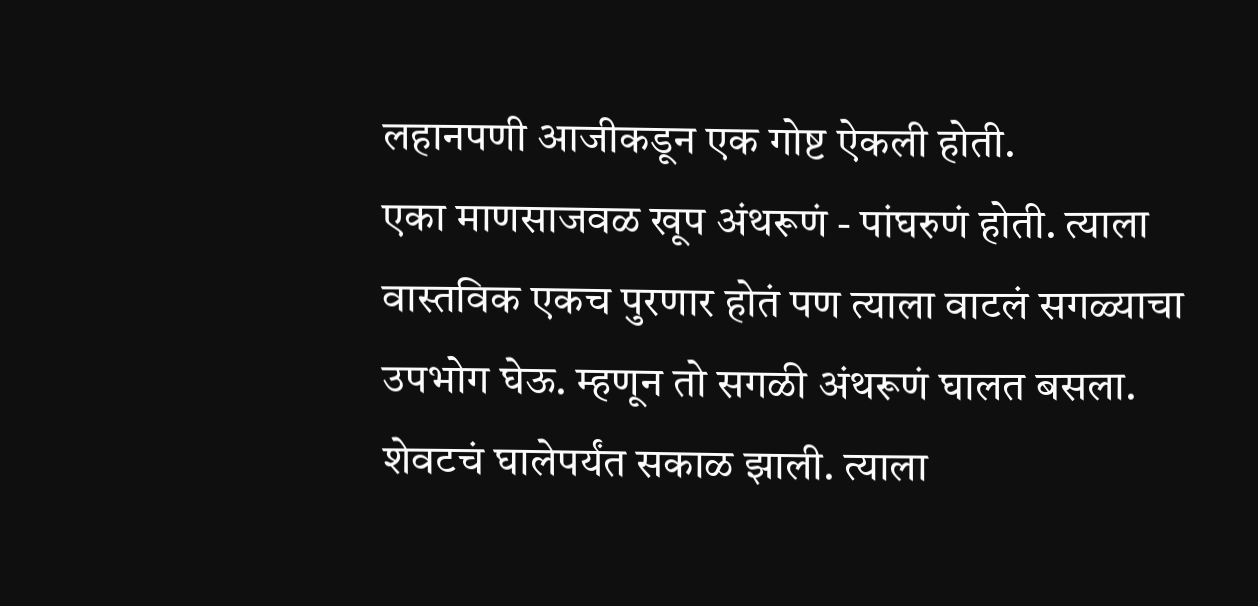लहानपणी आजीकडून एक गोष्ट ऐकली होती.
एका माणसाजवळ खूप अंथरूणं - पांघरुणं होती. त्याला वास्तविक एकच पुरणार होतं पण त्याला वाटलं सगळ्याचा उपभोग घेऊ. म्हणून तो सगळी अंथरूणं घालत बसला. शेवटचं घालेपर्यंत सकाळ झाली. त्याला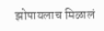झोपायलाच मिळालं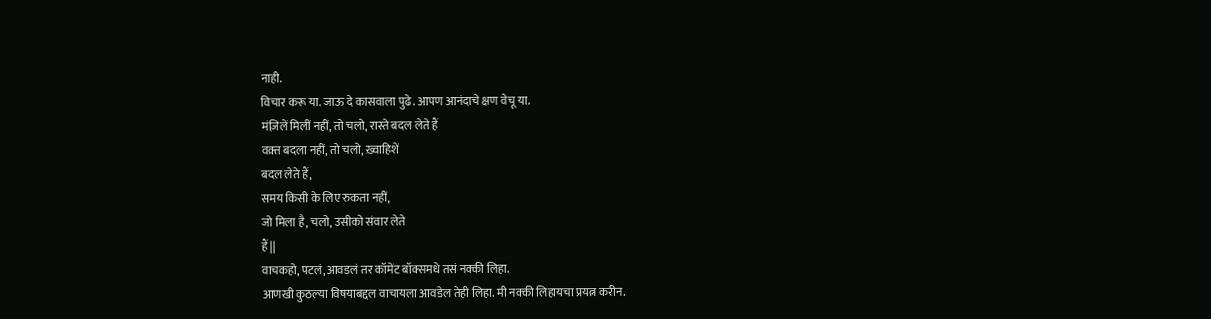नाही.
विचार करू या. जाऊ दे कासवाला पुढे. आपण आनंदाचे क्षण वेचू या.
मंज़िलें मिलीं नहीं, तो चलो, रास्ते बदल लेते हैं
वक़्त बदला नहीं, तो चलो, ख़्वाहिशें
बदल लेते हैं,
समय किसी के लिए रुकता नहीं,
जो मिला है, चलो, उसीको संवार लेते
हैं||
वाचकहो, पटलं,आवडलं तर कॉमेंट बॉक्समधे तसं नक्की लिहा.
आणखी कुठल्या विषयाबद्दल वाचायला आवडेल तेही लिहा. मी नक्की लिहायचा प्रयत्न करीन.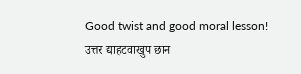Good twist and good moral lesson!
उत्तर द्याहटवाखुप छान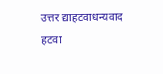उत्तर द्याहटवाधन्यवाद
हटवा